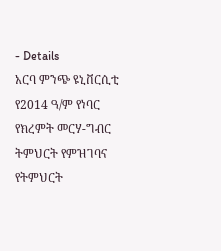- Details
አርባ ምንጭ ዩኒቨርሲቲ የ2014 ዓ/ም የነባር የክረምት መርሃ-ግብር ትምህርት የምዝገባና የትምህርት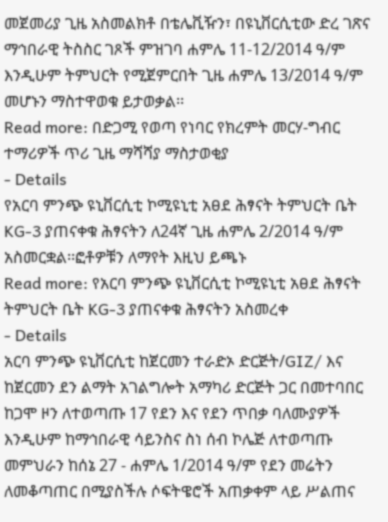መጀመሪያ ጊዜ አስመልክቶ በቴሌቪዥን፣ በዩኒቨርሲቲው ድረ ገጽና ማኅበራዊ ትስስር ገጾች ምዝገባ ሐምሌ 11-12/2014 ዓ/ም እንዲሁም ትምህርት የሚጀምርበት ጊዜ ሐምሌ 13/2014 ዓ/ም መሆኑን ማስተዋወቁ ይታወቃል፡፡
Read more: በድጋሚ የወጣ የነባር የክረምት መርሃ-ግብር ተማሪዎች ጥሪ ጊዜ ማሻሻያ ማስታወቂያ
- Details
የአርባ ምንጭ ዩኒቨርሲቲ ኮሚዩኒቲ አፀደ ሕፃናት ትምህርት ቤት KG-3 ያጠናቀቁ ሕፃናትን ለ24ኛ ጊዜ ሐምሌ 2/2014 ዓ/ም አስመርቋል፡፡ፎቶዎቹን ለማየት እዚህ ይጫኑ
Read more: የአርባ ምንጭ ዩኒቨርሲቲ ኮሚዩኒቲ አፀደ ሕፃናት ትምህርት ቤት KG-3 ያጠናቀቁ ሕፃናትን አስመረቀ
- Details
አርባ ምንጭ ዩኒቨርሲቲ ከጀርመን ተራድኦ ድርጅት/GIZ/ እና ከጀርመን ደን ልማት አገልግሎት አማካሪ ድርጅት ጋር በመተባበር ከጋሞ ዞን ለተወጣጡ 17 የደን እና የደን ጥበቃ ባለሙያዎች እንዲሁም ከማኅበራዊ ሳይንስና ስነ ሰብ ኮሌጅ ለተወጣጡ መምህራን ከሰኔ 27 - ሐምሌ 1/2014 ዓ/ም የደን መሬትን ለመቆጣጠር በሚያስችሉ ሶፍትዌሮች አጠቃቀም ላይ ሥልጠና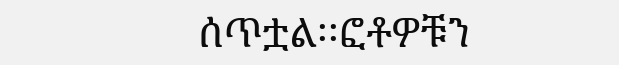ሰጥቷል፡፡ፎቶዎቹን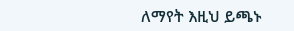ለማየት እዚህ ይጫኑ